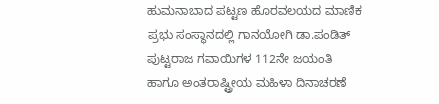ಹುಮನಾಬಾದ ಪಟ್ಟಣ ಹೊರವಲಯದ ಮಾಣಿಕ ಪ್ರಭು ಸಂಸ್ಥಾನದಲ್ಲಿ ಗಾನಯೋಗಿ ಡಾ.ಪಂಡಿತ್ ಪುಟ್ಟರಾಜ ಗವಾಯಿಗಳ 112ನೇ ಜಯಂತಿ ಹಾಗೂ ಅಂತರಾಷ್ಟ್ರೀಯ ಮಹಿಳಾ ದಿನಾಚರಣೆ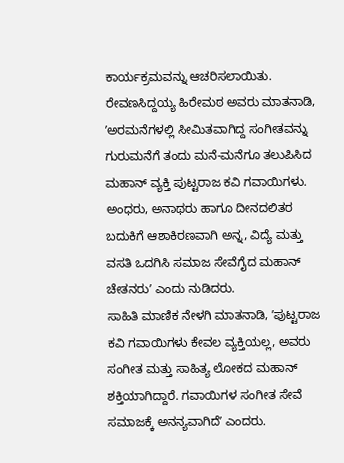ಕಾರ್ಯಕ್ರಮವನ್ನು ಆಚರಿಸಲಾಯಿತು.
ರೇವಣಸಿದ್ದಯ್ಯ ಹಿರೇಮಠ ಅವರು ಮಾತನಾಡಿ, ʼಅರಮನೆಗಳಲ್ಲಿ ಸೀಮಿತವಾಗಿದ್ದ ಸಂಗೀತವನ್ನು ಗುರುಮನೆಗೆ ತಂದು ಮನೆ-ಮನೆಗೂ ತಲುಪಿಸಿದ ಮಹಾನ್ ವ್ಯಕ್ತಿ ಪುಟ್ಟರಾಜ ಕವಿ ಗವಾಯಿಗಳು. ಅಂಧರು, ಅನಾಥರು ಹಾಗೂ ದೀನದಲಿತರ ಬದುಕಿಗೆ ಆಶಾಕಿರಣವಾಗಿ ಅನ್ನ, ವಿದ್ಯೆ ಮತ್ತು ವಸತಿ ಒದಗಿಸಿ ಸಮಾಜ ಸೇವೆಗೈದ ಮಹಾನ್ ಚೇತನರುʼ ಎಂದು ನುಡಿದರು.
ಸಾಹಿತಿ ಮಾಣಿಕ ನೇಳಗಿ ಮಾತನಾಡಿ, ʼಪುಟ್ಟರಾಜ ಕವಿ ಗವಾಯಿಗಳು ಕೇವಲ ವ್ಯಕ್ತಿಯಲ್ಲ, ಅವರು ಸಂಗೀತ ಮತ್ತು ಸಾಹಿತ್ಯ ಲೋಕದ ಮಹಾನ್ ಶಕ್ತಿಯಾಗಿದ್ದಾರೆ. ಗವಾಯಿಗಳ ಸಂಗೀತ ಸೇವೆ ಸಮಾಜಕ್ಕೆ ಅನನ್ಯವಾಗಿದೆʼ ಎಂದರು.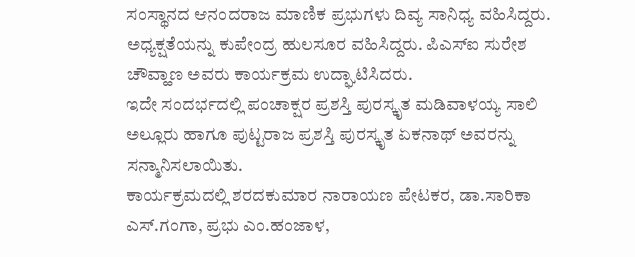ಸಂಸ್ಥಾನದ ಆನಂದರಾಜ ಮಾಣಿಕ ಪ್ರಭುಗಳು ದಿವ್ಯ ಸಾನಿಧ್ಯ ವಹಿಸಿದ್ದರು. ಅಧ್ಯಕ್ಷತೆಯನ್ನು ಕುಪೇಂದ್ರ ಹುಲಸೂರ ವಹಿಸಿದ್ದರು. ಪಿಎಸ್ಐ ಸುರೇಶ ಚೌವ್ಹಾಣ ಅವರು ಕಾರ್ಯಕ್ರಮ ಉದ್ಘಾಟಿಸಿದರು.
ಇದೇ ಸಂದರ್ಭದಲ್ಲಿ ಪಂಚಾಕ್ಷರ ಪ್ರಶಸ್ತಿ ಪುರಸ್ಕೃತ ಮಡಿವಾಳಯ್ಯ ಸಾಲಿ ಅಲ್ಲೂರು ಹಾಗೂ ಪುಟ್ಟರಾಜ ಪ್ರಶಸ್ತಿ ಪುರಸ್ಕೃತ ಏಕನಾಥ್ ಅವರನ್ನು ಸನ್ಮಾನಿಸಲಾಯಿತು.
ಕಾರ್ಯಕ್ರಮದಲ್ಲಿ ಶರದಕುಮಾರ ನಾರಾಯಣ ಪೇಟಕರ, ಡಾ.ಸಾರಿಕಾ ಎಸ್.ಗಂಗಾ, ಪ್ರಭು ಎಂ.ಹಂಜಾಳ,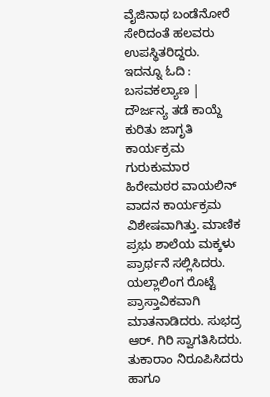ವೈಜಿನಾಥ ಬಂಡೆನೋರೆ ಸೇರಿದಂತೆ ಹಲವರು ಉಪಸ್ಥಿತರಿದ್ದರು.
ಇದನ್ನೂ ಓದಿ : ಬಸವಕಲ್ಯಾಣ | ದೌರ್ಜನ್ಯ ತಡೆ ಕಾಯ್ದೆ ಕುರಿತು ಜಾಗೃತಿ ಕಾರ್ಯಕ್ರಮ
ಗುರುಕುಮಾರ ಹಿರೇಮಠರ ವಾಯಲಿನ್ ವಾದನ ಕಾರ್ಯಕ್ರಮ ವಿಶೇಷವಾಗಿತ್ತು. ಮಾಣಿಕ ಪ್ರಭು ಶಾಲೆಯ ಮಕ್ಕಳು ಪ್ರಾರ್ಥನೆ ಸಲ್ಲಿಸಿದರು. ಯಲ್ಲಾಲಿಂಗ ರೊಟ್ಟೆ ಪ್ರಾಸ್ತಾವಿಕವಾಗಿ ಮಾತನಾಡಿದರು. ಸುಭದ್ರ ಆರ್. ಗಿರಿ ಸ್ವಾಗತಿಸಿದರು. ತುಕಾರಾಂ ನಿರೂಪಿಸಿದರು ಹಾಗೂ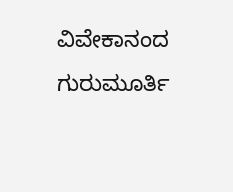ವಿವೇಕಾನಂದ ಗುರುಮೂರ್ತಿ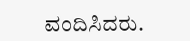ವಂದಿಸಿದರು.